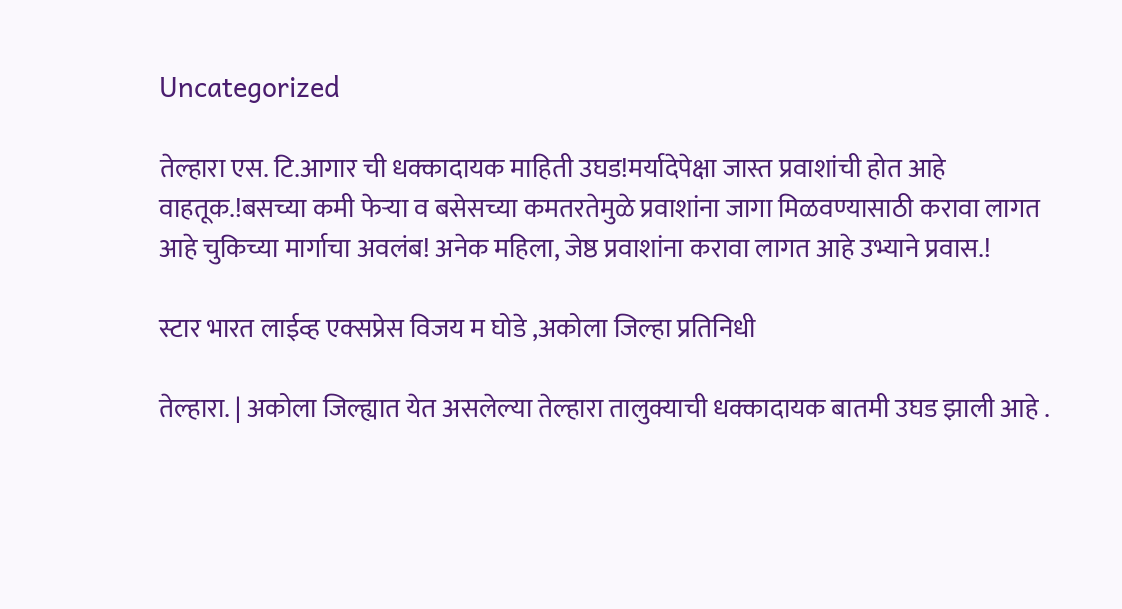Uncategorized

तेल्हारा एस. टि.आगार ची धक्कादायक माहिती उघड!मर्यादेपेक्षा जास्त प्रवाशांची होत आहे वाहतूक.!बसच्या कमी फेऱ्या व बसेसच्या कमतरतेमुळे प्रवाशांना जागा मिळवण्यासाठी करावा लागत आहे चुकिच्या मार्गाचा अवलंब! अनेक महिला, जेष्ठ प्रवाशांना करावा लागत आहे उभ्याने प्रवास.!

स्टार भारत लाईव्ह एक्सप्रेस विजय म घोडे ,अकोला जिल्हा प्रतिनिधी

तेल्हारा. | अकोला जिल्ह्यात येत असलेल्या तेल्हारा तालुक्याची धक्कादायक बातमी उघड झाली आहे .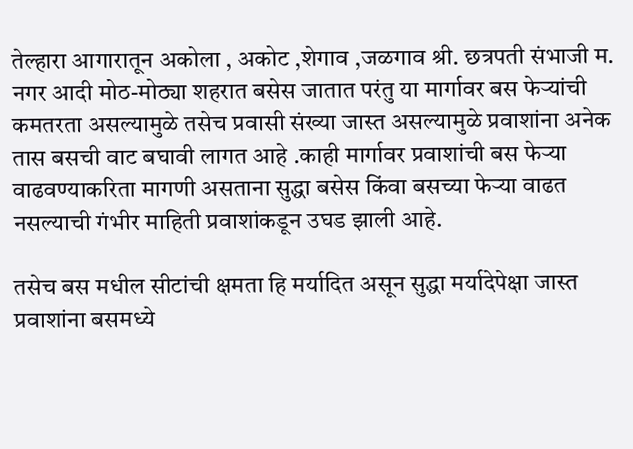तेल्हारा आगारातून अकोला , अकोट ,शेगाव ,जळगाव श्री. छत्रपती संभाजी म. नगर आदी मोठ-मोठ्या शहरात बसेस जातात परंतु या मार्गावर बस फेऱ्यांची कमतरता असल्यामुळे तसेच प्रवासी संख्या जास्त असल्यामुळे प्रवाशांना अनेक तास बसची वाट बघावी लागत आहे .काही मार्गावर प्रवाशांची बस फेऱ्या वाढवण्याकरिता मागणी असताना सुद्धा बसेस किंवा बसच्या फेऱ्या वाढत नसल्याची गंभीर माहिती प्रवाशांकडून उघड झाली आहे.

तसेच बस मधील सीटांची क्षमता हि मर्यादित असून सुद्धा मर्यादेपेक्षा जास्त प्रवाशांना बसमध्ये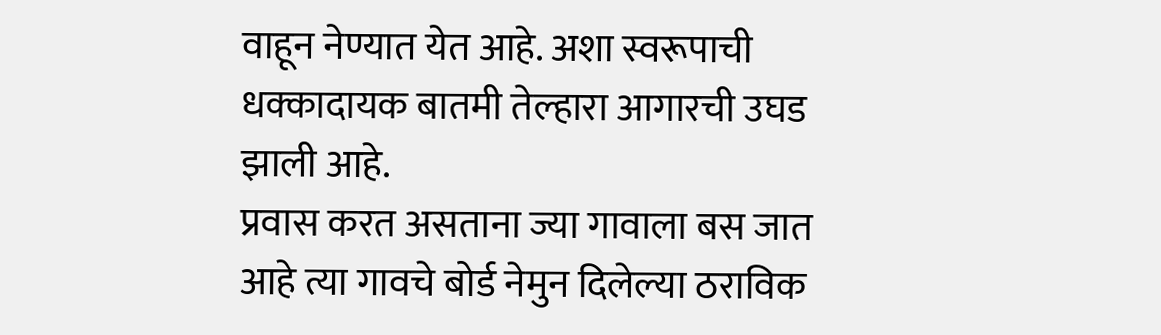वाहून नेण्यात येत आहे. अशा स्वरूपाची धक्कादायक बातमी तेल्हारा आगारची उघड झाली आहे.
प्रवास करत असताना ज्या गावाला बस जात आहे त्या गावचे बोर्ड नेमुन दिलेल्या ठराविक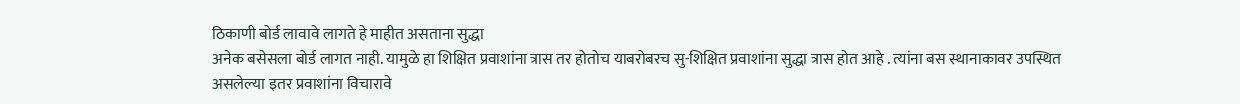ठिकाणी बोर्ड लावावे लागते हे माहीत असताना सुद्धा
अनेक बसेसला बोर्ड लागत नाही. यामुळे हा शिक्षित प्रवाशांना त्रास तर होतोच याबरोबरच सु-शिक्षित प्रवाशांना सुद्धा त्रास होत आहे . त्यांना बस स्थानाकावर उपस्थित असलेल्या इतर प्रवाशांना विचारावे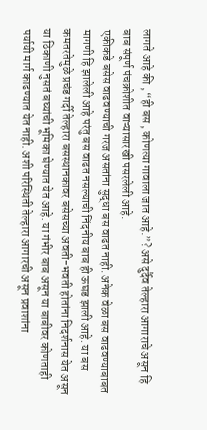लागते आहे की , “ही बस , कोणत्या गावाला जात आहे.”? असे दुर्दैव तेल्हारा आगाराचे असून हि बाब संपूर्ण पंचक्रोशीत वाऱ्यासारखी पसरलेली आहे.
एकीकडे बसेस वाढवण्याची गरज असतांना सुद्धा बस वाढत नाही. अनेक वेळा बस वाढवण्याबाबत मागणी हि झालेली आहे परंतु बस वाढत नसल्याची निंदनीय बाब ही ऊघड झाली आहे. या बस कमतरतेमुळे प्रचंड गर्दी तेल्हारा बसस्थानकावर बसेसच्या अवती-भवती होतांना निदर्शनास येत असून या ठिकाणी नुसतं बघ्यांची भूमिका घेण्यात येत आहे. या गंभीर बाब असून या बाबीवर कोणताही पर्यायी मार्ग काढण्यात येत नाही. अशी परिस्थिती तेल्हारा आगारची असून प्रवाशांना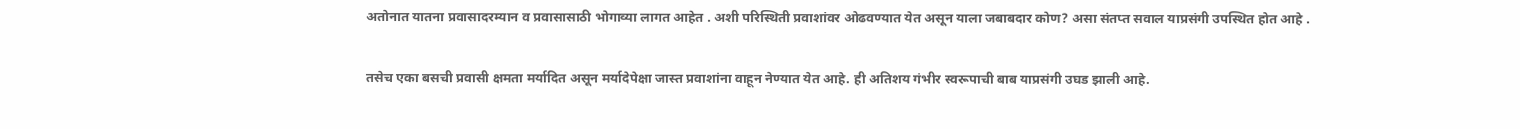अतोनात यातना प्रवासादरम्यान व प्रवासासाठी भोगाव्या लागत आहेत . अशी परिस्थिती प्रवाशांवर ओढवण्यात येत असून याला जबाबदार कोण? असा संतप्त सवाल याप्रसंगी उपस्थित होत आहे .

तसेच एका बसची प्रवासी क्षमता मर्यादित असून मर्यादेपेक्षा जास्त प्रवाशांना वाहून नेण्यात येत आहे. ही अतिशय गंभीर स्वरूपाची बाब याप्रसंगी उघड झाली आहे.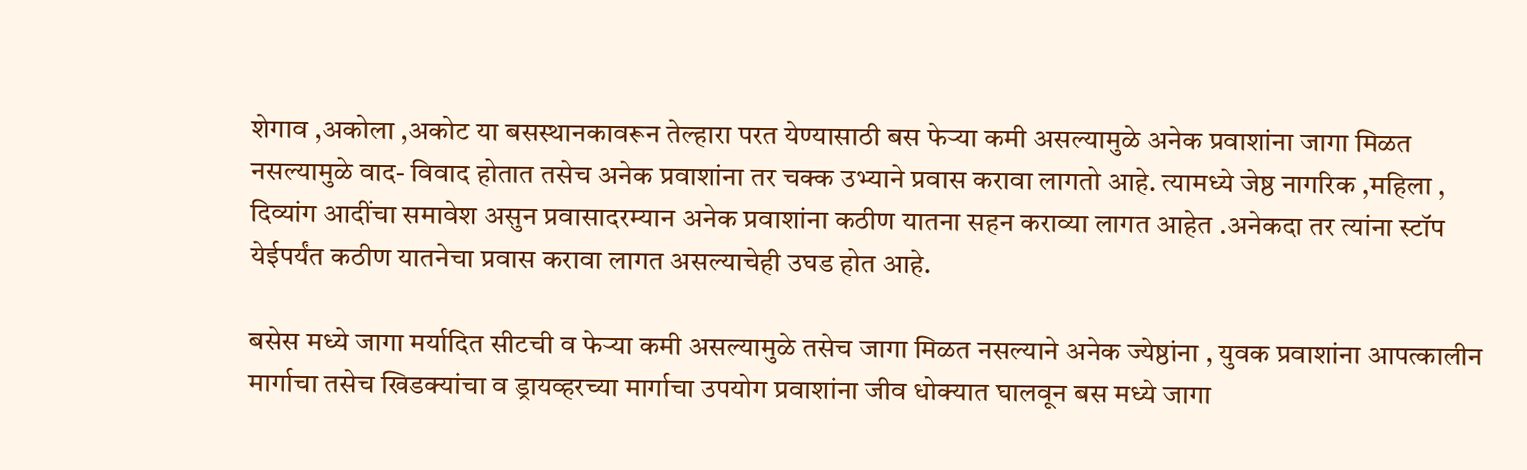शेगाव ,अकोला ,अकोट या बसस्थानकावरून तेल्हारा परत येण्यासाठी बस फेऱ्या कमी असल्यामुळे अनेक प्रवाशांना जागा मिळत नसल्यामुळे वाद- विवाद होतात तसेच अनेक प्रवाशांना तर चक्क उभ्याने प्रवास करावा लागतो आहे. त्यामध्ये जेष्ठ नागरिक ,महिला , दिव्यांग आदींचा समावेश असुन प्रवासादरम्यान अनेक प्रवाशांना कठीण यातना सहन कराव्या लागत आहेत .अनेकदा तर त्यांना स्टॉप येईपर्यंत कठीण यातनेचा प्रवास करावा लागत असल्याचेही उघड होत आहे.

बसेस मध्ये जागा मर्यादित सीटची व फेऱ्या कमी असल्यामुळे तसेच जागा मिळत नसल्याने अनेक ज्येष्ठांना , युवक प्रवाशांना आपत्कालीन मार्गाचा तसेच खिडक्यांचा व ड्रायव्हरच्या मार्गाचा उपयोग प्रवाशांना जीव धोक्यात घालवून बस मध्ये जागा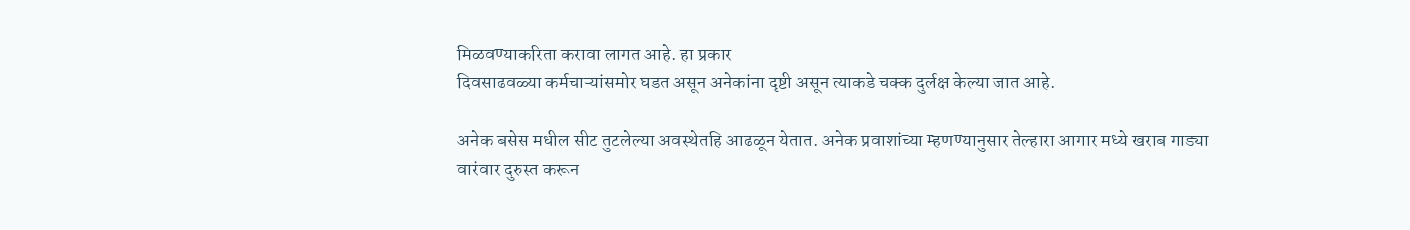मिळवण्याकरिता करावा लागत आहे. हा प्रकार
दिवसाढवळ्या कर्मचाऱ्यांसमोर घडत असून अनेकांना दृष्टी असून त्याकडे चक्क दुर्लक्ष केल्या जात आहे.

अनेक बसेस मधील सीट तुटलेल्या अवस्थेतहि आढळून येतात. अनेक प्रवाशांच्या म्हणण्यानुसार तेल्हारा आगार मध्ये खराब गाड्या वारंवार दुरुस्त करून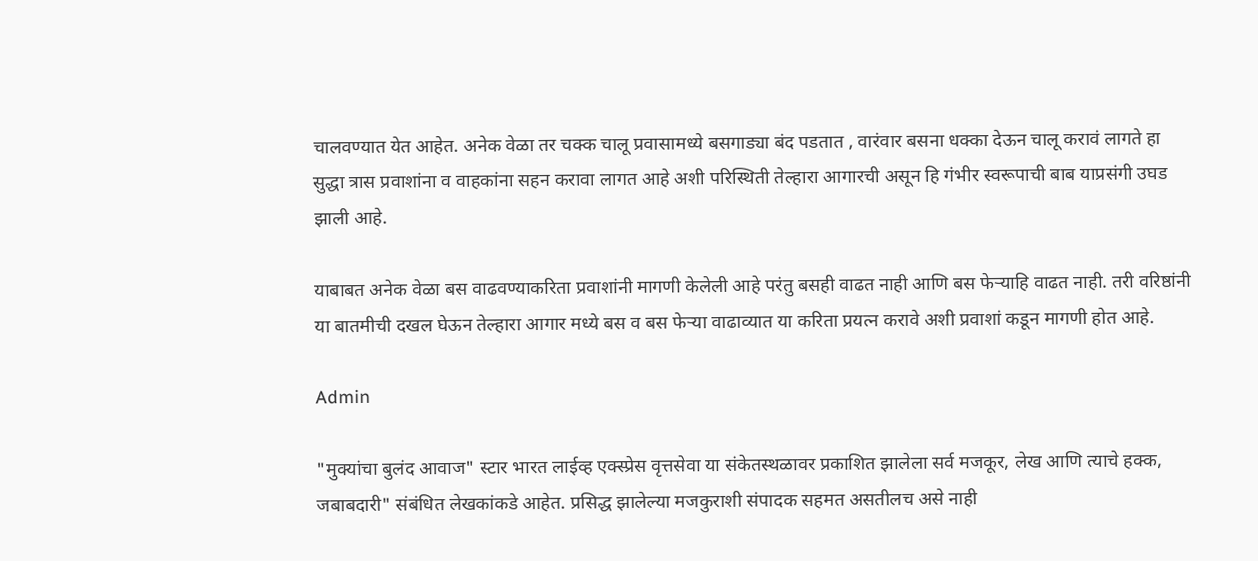चालवण्यात येत आहेत. अनेक वेळा तर चक्क चालू प्रवासामध्ये बसगाड्या बंद पडतात , वारंवार बसना धक्का देऊन चालू करावं लागते हा सुद्धा त्रास प्रवाशांना व वाहकांना सहन करावा लागत आहे अशी परिस्थिती तेल्हारा आगारची असून हि गंभीर स्वरूपाची बाब याप्रसंगी उघड झाली आहे.

याबाबत अनेक वेळा बस वाढवण्याकरिता प्रवाशांनी मागणी केलेली आहे परंतु बसही वाढत नाही आणि बस फेऱ्याहि वाढत नाही. तरी वरिष्ठांनी या बातमीची दखल घेऊन तेल्हारा आगार मध्ये बस व बस फेऱ्या वाढाव्यात या करिता प्रयत्न करावे अशी प्रवाशां कडून मागणी होत आहे.

Admin

"मुक्यांचा बुलंद आवाज" स्टार भारत लाईव्ह एक्स्प्रेस वृत्तसेवा या संकेतस्थळावर प्रकाशित झालेला सर्व मजकूर, लेख आणि त्याचे हक्क, जबाबदारी" संबंधित लेखकांकडे आहेत. प्रसिद्ध झालेल्या मजकुराशी संपादक सहमत असतीलच असे नाही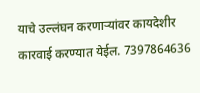याचे उल्लंघन करणाऱ्यांवर कायदेशीर कारवाई करण्यात येईल. 7397864636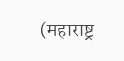(महाराष्ट्र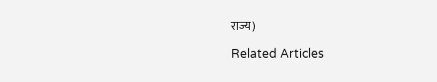राज्य)

Related Articles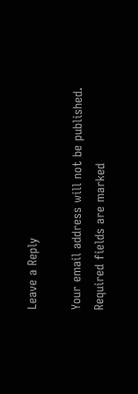Leave a Reply

Your email address will not be published. Required fields are marked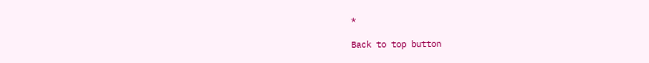*

Back to top button